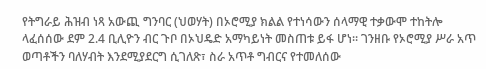የትግራይ ሕዝብ ነጻ አውጪ ግንባር (ህወሃት) በኦሮሚያ ክልል የተነሳውን ሰላማዊ ተቃውሞ ተከትሎ ላፈሰሰው ደም 2.4 ቢሊዮን ብር ጉቦ በኦህዴድ አማካይነት መስጠቱ ይፋ ሆነ። ገንዘቡ የኦሮሚያ ሥራ አጥ ወጣቶችን ባለሃብት እንደሚያደርግ ሲገለጽ፣ ስራ አጥቶ ግብርና የተመለሰው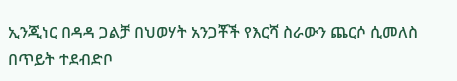ኢንጂነር በዳዳ ጋልቻ በህወሃት አንጋቾች የእርሻ ስራውን ጨርሶ ሲመለስ በጥይት ተደብድቦ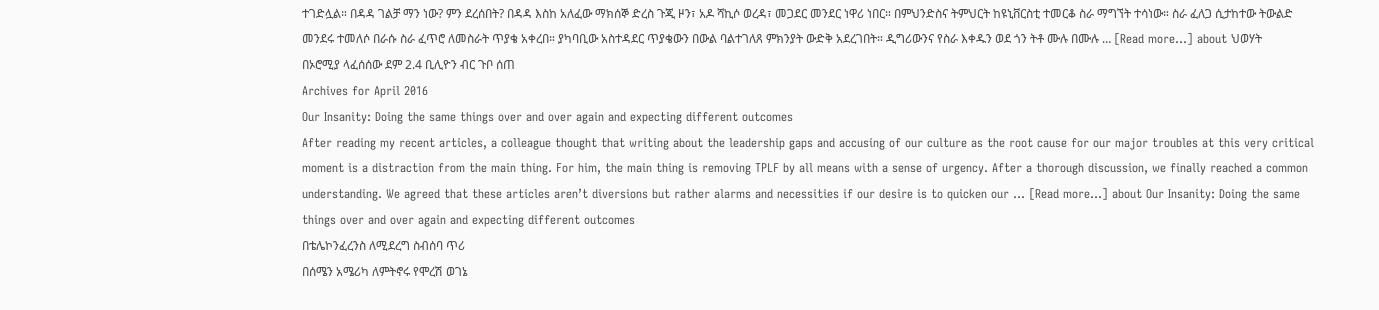ተገድሏል። በዳዳ ገልቻ ማን ነው? ምን ደረሰበት? በዳዳ እስከ አለፈው ማክሰኞ ድረስ ጉጂ ዞን፣ አዶ ሻኪሶ ወረዳ፣ መጋደር መንደር ነዋሪ ነበር። በምህንድስና ትምህርት ከዩኒቨርስቲ ተመርቆ ስራ ማግኘት ተሳነው። ስራ ፈለጋ ሲታከተው ትውልድ መንደሩ ተመለሶ በራሱ ስራ ፈጥሮ ለመስራት ጥያቄ አቀረበ። ያካባቢው አስተዳደር ጥያቄውን በውል ባልተገለጸ ምክንያት ውድቅ አደረገበት። ዲግሪውንና የስራ እቀዱን ወደ ጎን ትቶ ሙሉ በሙሉ … [Read more...] about ህወሃት በኦሮሚያ ላፈሰሰው ደም 2.4 ቢሊዮን ብር ጉቦ ሰጠ
Archives for April 2016
Our Insanity: Doing the same things over and over again and expecting different outcomes
After reading my recent articles, a colleague thought that writing about the leadership gaps and accusing of our culture as the root cause for our major troubles at this very critical moment is a distraction from the main thing. For him, the main thing is removing TPLF by all means with a sense of urgency. After a thorough discussion, we finally reached a common understanding. We agreed that these articles aren’t diversions but rather alarms and necessities if our desire is to quicken our … [Read more...] about Our Insanity: Doing the same things over and over again and expecting different outcomes
በቴሌኮንፈረንስ ለሚደረግ ስብሰባ ጥሪ
በሰሜን አሜሪካ ለምትኖሩ የሞረሽ ወገኔ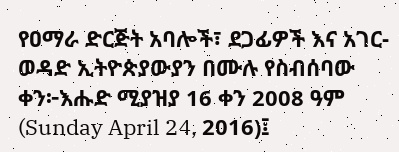የዐማራ ድርጅት አባሎች፣ ደጋፊዎች እና አገር-ወዳድ ኢትዮጵያውያን በሙሉ የስብሰባው ቀን፦እሑድ ሚያዝያ 16 ቀን 2008 ዓም (Sunday April 24, 2016)፤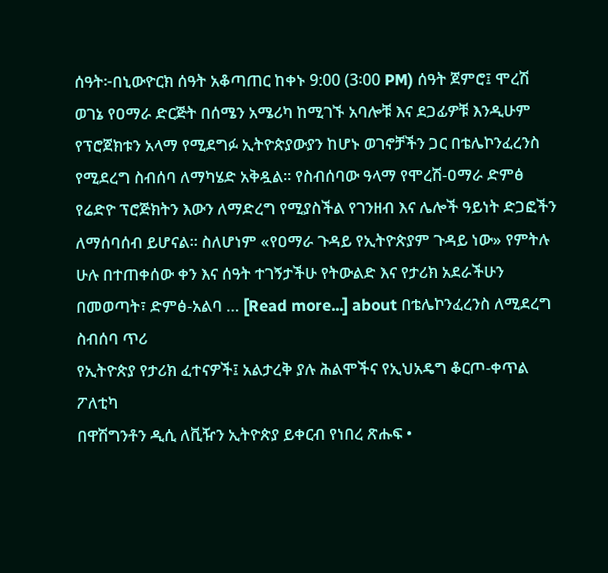ሰዓት፦በኒውዮርክ ሰዓት አቆጣጠር ከቀኑ 9:00 (3፡00 PM) ሰዓት ጀምሮ፤ ሞረሽ ወገኔ የዐማራ ድርጅት በሰሜን አሜሪካ ከሚገኙ አባሎቹ እና ደጋፊዎቹ እንዲሁም የፕሮጀክቱን አላማ የሚደግፉ ኢትዮጵያውያን ከሆኑ ወገኖቻችን ጋር በቴሌኮንፈረንስ የሚደረግ ስብሰባ ለማካሄድ አቅዷል። የስብሰባው ዓላማ የሞረሽ-ዐማራ ድምፅ የሬድዮ ፕሮጅክትን እውን ለማድረግ የሚያስችል የገንዘብ እና ሌሎች ዓይነት ድጋፎችን ለማሰባሰብ ይሆናል። ስለሆነም «የዐማራ ጉዳይ የኢትዮጵያም ጉዳይ ነው» የምትሉ ሁሉ በተጠቀሰው ቀን እና ሰዓት ተገኝታችሁ የትውልድ እና የታሪክ አደራችሁን በመወጣት፣ ድምፅ-አልባ … [Read more...] about በቴሌኮንፈረንስ ለሚደረግ ስብሰባ ጥሪ
የኢትዮጵያ የታሪክ ፈተናዎች፤ አልታረቅ ያሉ ሕልሞችና የኢህአዴግ ቆርጦ-ቀጥል ፖለቲካ
በዋሽግንቶን ዲሲ ለቪዥን ኢትዮጵያ ይቀርብ የነበረ ጽሑፍ •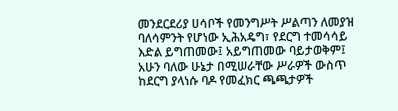መንደርደሪያ ሀሳቦች የመንግሥት ሥልጣን ለመያዝ ባለሳምንት የሆነው ኢሕአዴግ፣ የደርግ ተመሳሳይ እድል ይግጠመው፤ አይግጠመው ባይታወቅም፤ አሁን ባለው ሁኔታ በሚሠራቸው ሥራዎች ውስጥ ከደርግ ያላነሱ ባዶ የመፈክር ጫጫታዎች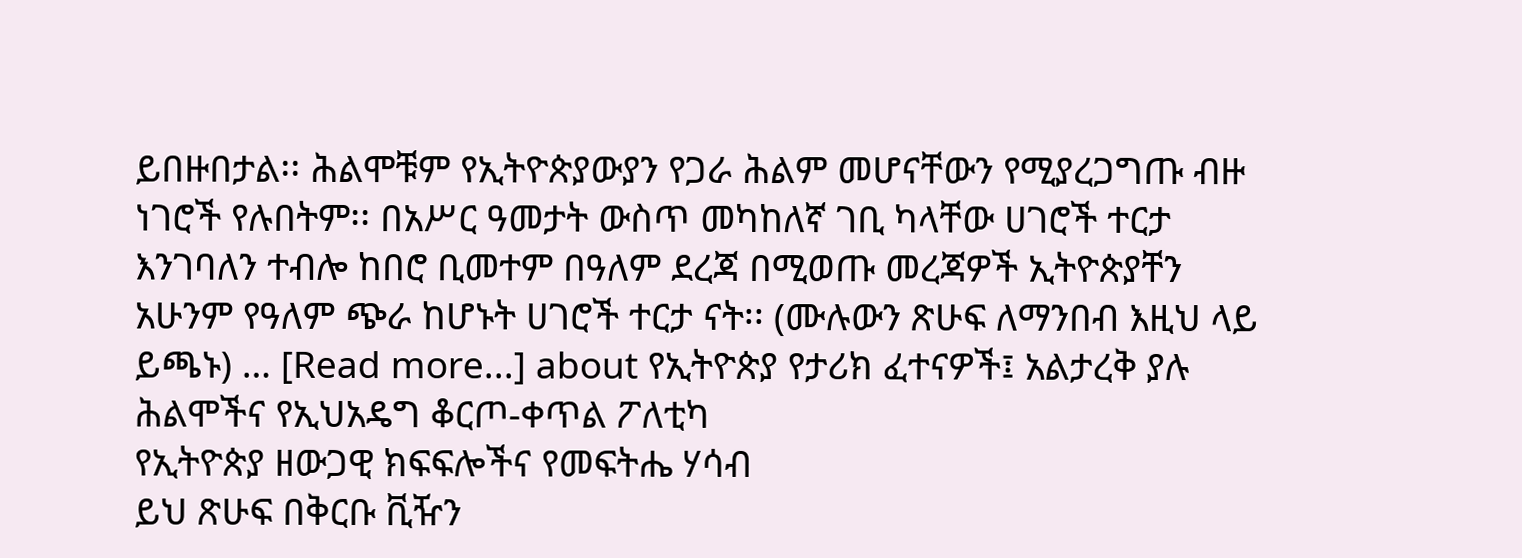ይበዙበታል፡፡ ሕልሞቹም የኢትዮጵያውያን የጋራ ሕልም መሆናቸውን የሚያረጋግጡ ብዙ ነገሮች የሉበትም፡፡ በአሥር ዓመታት ውስጥ መካከለኛ ገቢ ካላቸው ሀገሮች ተርታ እንገባለን ተብሎ ከበሮ ቢመተም በዓለም ደረጃ በሚወጡ መረጃዎች ኢትዮጵያቸን አሁንም የዓለም ጭራ ከሆኑት ሀገሮች ተርታ ናት፡፡ (ሙሉውን ጽሁፍ ለማንበብ እዚህ ላይ ይጫኑ) … [Read more...] about የኢትዮጵያ የታሪክ ፈተናዎች፤ አልታረቅ ያሉ ሕልሞችና የኢህአዴግ ቆርጦ-ቀጥል ፖለቲካ
የኢትዮጵያ ዘውጋዊ ክፍፍሎችና የመፍትሔ ሃሳብ
ይህ ጽሁፍ በቅርቡ ቪዥን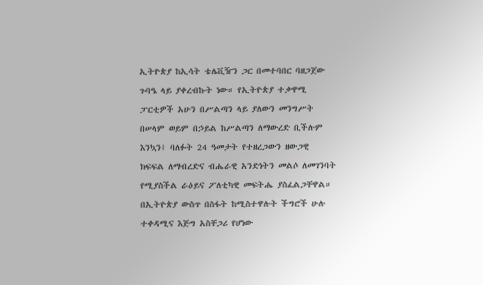ኢትዮጵያ ከኢሳት ቴሌቪዥን ጋር በመተባበር ባዘጋጀው ጉባዔ ላይ ያቀረብኩት ነው። የኢትዮጵያ ተቃዋሚ ፓርቲዎች አሁን በሥልጣን ላይ ያለውን መንግሥት በሠላም ወይም በኃይል ከሥልጣን ለማውረድ ቢችሉም እንኳን፤ ባለፉት 24 ዓመታት የተዘረጋውን ዘውጋዊ ክፍፍል ለማብረድና ብሔራዊ አንድነትን መልሶ ለመገንባት የሚያስችል ራዕይና ፖለቲካዊ መፍትሔ ያስፈልጋቸዋል። በኢትዮጵያ ውስጥ በስፋት ከሚስተዋሉት ችግሮች ሁሉ ተቀዳሚና እጅግ አስቸጋሪ የሆነው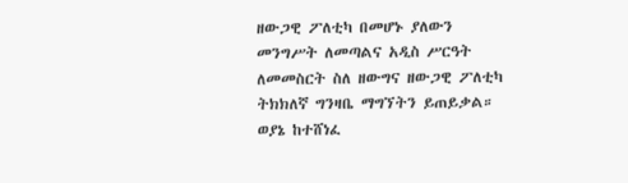ዘውጋዊ ፖለቲካ በመሆኑ ያለውን መንግሥት ለመጣልና አዲስ ሥርዓት ለመመስርት ስለ ዘውግና ዘውጋዊ ፖለቲካ ትክክለኛ ግንዛቤ ማግኘትን ይጠይቃል። ወያኔ ከተሸነፈ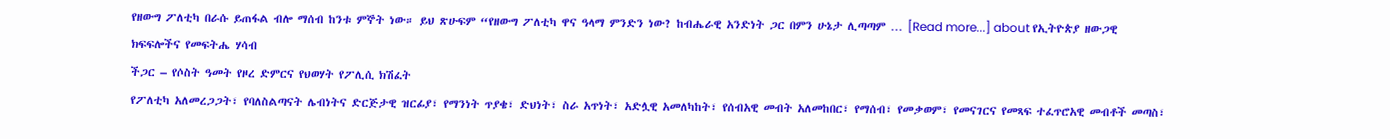የዘውግ ፖለቲካ በራሱ ይጠፋል ብሎ ማሰብ ከንቱ ምኞት ነው። ይህ ጽሁፍም “የዘውግ ፖለቲካ ዋና ዓላማ ምንድን ነው? ከብሔራዊ አንድነት ጋር በምን ሁኔታ ሊጣጣም … [Read more...] about የኢትዮጵያ ዘውጋዊ ክፍፍሎችና የመፍትሔ ሃሳብ
ችጋር – የሶስት ዓመት የዞረ ድምርና የህወሃት የፖሊሲ ክሽፈት
የፖለቲካ አለመረጋጋት፣ የባለስልጣናት ሌብነትና ድርጅታዊ ዝርፊያ፣ የማንነት ጥያቄ፣ ድህነት፣ ስራ አጥነት፣ አድሏዊ አመለካከት፣ የሰብአዊ መብት አለመከበር፣ የማሰብ፣ የመቃወም፣ የመናገርና የመጻፍ ተፈጥሮአዊ መብቶች መጣስ፣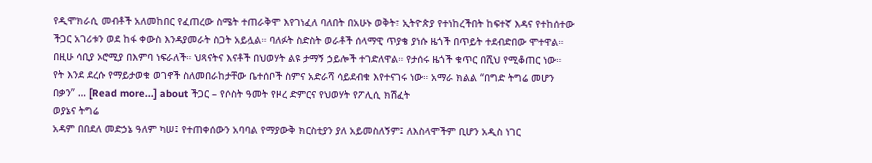የዲሞክራሲ መብቶች አለመከበር የፈጠረው ስሜት ተጠራቅሞ እየገነፈለ ባለበት በአሁኑ ወቅት፣ ኢትዮጵያ የተነከረችበት ከፍተኛ እዳና የተከሰተው ችጋር አገሪቱን ወደ ከፋ ቀውስ እንዳያመራት ስጋት አይሏል። ባለፉት ስድስት ወራቶች ሰላማዊ ጥያቄ ያነሱ ዜጎች በጥይት ተደብድበው ሞተዋል። በዚሁ ሳቢያ ኦሮሚያ በእምባ ነፍራለች። ህጻናትና እናቶች በህወሃት ልዩ ታማኝ ኃይሎች ተገድለዋል። የታሰሩ ዜጎች ቁጥር በሺህ የሚቆጠር ነው። የት እንደ ደረሱ የማይታወቁ ወገኖች ስለመበራከታቸው ቤተሰቦች ስምና አድራሻ ሳይደብቁ እየተናገሩ ነው። አማራ ክልል “በግድ ትግሬ መሆን በቃን” … [Read more...] about ችጋር – የሶስት ዓመት የዞረ ድምርና የህወሃት የፖሊሲ ክሽፈት
ወያኔና ትግሬ
አዳም በበደለ መድኃኔ ዓለም ካሠ፤ የተጠቀሰውን አባባል የማያውቅ ክርስቲያን ያለ አይመስለኝም፤ ለእስላሞችም ቢሆን አዲስ ነገር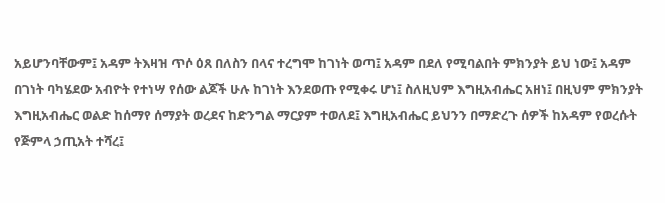አይሆንባቸውም፤ አዳም ትእዛዝ ጥሶ ዕጸ በለስን በላና ተረግሞ ከገነት ወጣ፤ አዳም በደለ የሚባልበት ምክንያት ይህ ነው፤ አዳም በገነት ባካሄደው አብዮት የተነሣ የሰው ልጆች ሁሉ ከገነት እንደወጡ የሚቀሩ ሆነ፤ ስለዚህም እግዚአብሔር አዘነ፤ በዚህም ምክንያት እግዚአብሔር ወልድ ከሰማየ ሰማያት ወረደና ከድንግል ማርያም ተወለደ፤ እግዚአብሔር ይህንን በማድረጉ ሰዎች ከአዳም የወረሱት የጅምላ ኃጢአት ተሻረ፤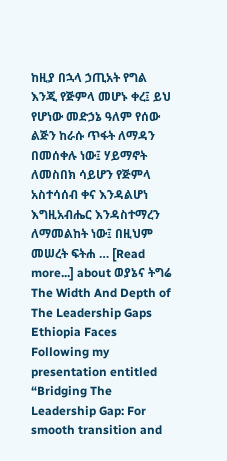ከዚያ በኋላ ኃጢአት የግል እንጂ የጅምላ መሆኑ ቀረ፤ ይህ የሆነው መድኃኔ ዓለም የሰው ልጅን ከራሱ ጥፋት ለማዳን በመሰቀሉ ነው፤ ሃይማኖት ለመስበክ ሳይሆን የጅምላ አስተሳሰብ ቀና እንዳልሆነ እግዚአብሔር እንዳስተማረን ለማመልከት ነው፤ በዚህም መሠረት ፍትሐ … [Read more...] about ወያኔና ትግሬ
The Width And Depth of The Leadership Gaps Ethiopia Faces
Following my presentation entitled “Bridging The Leadership Gap: For smooth transition and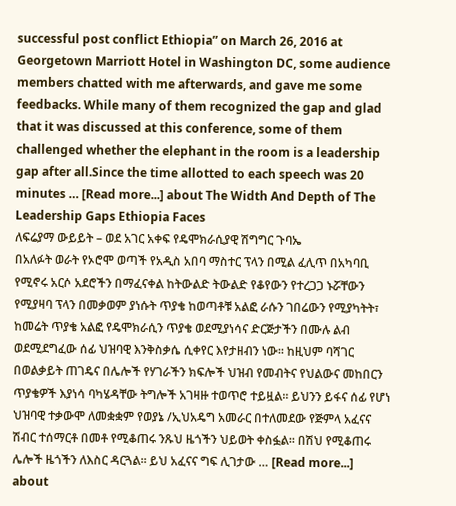successful post conflict Ethiopia” on March 26, 2016 at Georgetown Marriott Hotel in Washington DC, some audience members chatted with me afterwards, and gave me some feedbacks. While many of them recognized the gap and glad that it was discussed at this conference, some of them challenged whether the elephant in the room is a leadership gap after all.Since the time allotted to each speech was 20 minutes … [Read more...] about The Width And Depth of The Leadership Gaps Ethiopia Faces
ለፍሬያማ ውይይት – ወደ አገር አቀፍ የዴሞክራሲያዊ ሽግግር ጉባኤ
በአለፉት ወራት የኦሮሞ ወጣች የአዲስ አበባ ማስተር ፕላን በሚል ፈሊጥ በአካባቢ የሚኖሩ አርሶ አደሮችን በማፈናቀል ከትውልድ ትውልድ የቆየውን የተረጋጋ ኑሯቸውን የሚያዛባ ፕላን በመቃወም ያነሱት ጥያቄ ከወጣቶቹ አልፎ ራሱን ገበሬውን የሚያካትት፣ ከመሬት ጥያቄ አልፎ የዴሞክራሲን ጥያቄ ወደሚያነሳና ድርጅታችን በሙሉ ልብ ወደሚደግፈው ሰፊ ህዝባዊ እንቅስቃሴ ሲቀየር እየታዘብን ነው፡፡ ከዚህም ባሻገር በወልቃይት ጠገዴና በሌሎች የሃገራችን ክፍሎች ህዝብ የመብትና የህልውና መከበርን ጥያቄዎች እያነሳ ባካሄዳቸው ትግሎች አገዛዙ ተወጥሮ ተይዟል፡፡ ይህንን ይፋና ሰፊ የሆነ ህዝባዊ ተቃውሞ ለመቋቋም የወያኔ /ኢህአዴግ አመራር በተለመደው የጅምላ አፈናና ሽብር ተሰማርቶ በመቶ የሚቆጠሩ ንጹህ ዜጎችን ህይወት ቀስፏል፡፡ በሽህ የሚቆጠሩ ሌሎች ዜጎችን ለእስር ዳርጓል፡፡ ይህ አፈናና ግፍ ሊገታው … [Read more...] about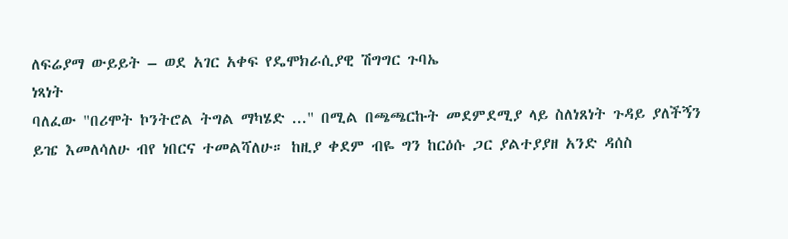ለፍሬያማ ውይይት – ወደ አገር አቀፍ የዴሞክራሲያዊ ሽግግር ጉባኤ
ነጻነት
ባለፈው "በሪሞት ኮንትሮል ትግል ማካሄድ ..." በሚል በጫጫርኩት መደምደሚያ ላይ ስለነጸነት ጉዳይ ያለችኝን ይዤ እመለሳለሁ ብየ ነበርና ተመልሻለሁ። ከዚያ ቀደም ብዬ ግን ከርዕሱ ጋር ያልተያያዘ አንድ ዳሰስ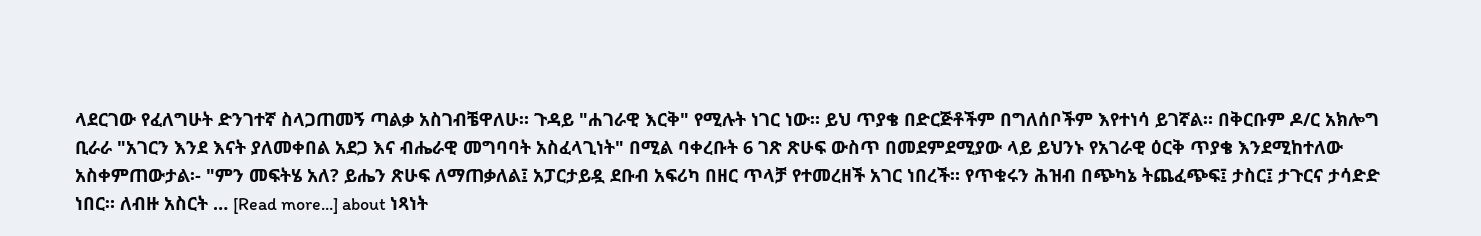ላደርገው የፈለግሁት ድንገተኛ ስላጋጠመኝ ጣልቃ አስገብቼዋለሁ። ጉዳይ "ሐገራዊ እርቅ" የሚሉት ነገር ነው። ይህ ጥያቄ በድርጅቶችም በግለሰቦችም እየተነሳ ይገኛል። በቅርቡም ዶ/ር አክሎግ ቢራራ "አገርን እንደ እናት ያለመቀበል አደጋ እና ብሔራዊ መግባባት አስፈላጊነት" በሚል ባቀረቡት 6 ገጽ ጽሁፍ ውስጥ በመደምደሚያው ላይ ይህንኑ የአገራዊ ዕርቅ ጥያቄ እንደሚከተለው አስቀምጠውታል፡- "ምን መፍትሄ አለ? ይሔን ጽሁፍ ለማጠቃለል፤ አፓርታይዷ ደቡብ አፍሪካ በዘር ጥላቻ የተመረዘች አገር ነበረች። የጥቁሩን ሕዝብ በጭካኔ ትጨፈጭፍ፤ ታስር፤ ታጉርና ታሳድድ ነበር። ለብዙ አስርት … [Read more...] about ነጻነት